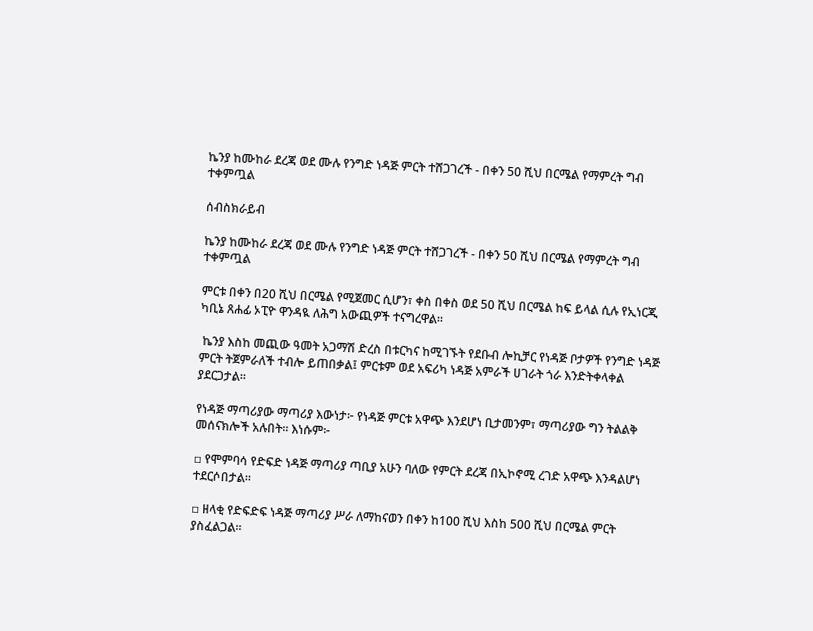ኬንያ ከሙከራ ደረጃ ወደ ሙሉ የንግድ ነዳጅ ምርት ተሸጋገረች - በቀን 50 ሺህ በርሜል የማምረት ግብ ተቀምጧል

ሰብስክራይብ

ኬንያ ከሙከራ ደረጃ ወደ ሙሉ የንግድ ነዳጅ ምርት ተሸጋገረች - በቀን 50 ሺህ በርሜል የማምረት ግብ ተቀምጧል

ምርቱ በቀን በ20 ሺህ በርሜል የሚጀመር ሲሆን፣ ቀስ በቀስ ወደ 50 ሺህ በርሜል ከፍ ይላል ሲሉ የኢነርጂ ካቢኔ ጸሐፊ ኦፒዮ ዋንዳዪ ለሕግ አውጪዎች ተናግረዋል።

 ኬንያ እስከ መጪው ዓመት አጋማሽ ድረስ በቱርካና ከሚገኙት የደቡብ ሎኪቻር የነዳጅ ቦታዎች የንግድ ነዳጅ ምርት ትጀምራለች ተብሎ ይጠበቃል፤ ምርቱም ወደ አፍሪካ ነዳጅ አምራች ሀገራት ጎራ እንድትቀላቀል ያደርጋታል።

የነዳጅ ማጣሪያው ማጣሪያ እውነታ፦ የነዳጅ ምርቱ አዋጭ እንደሆነ ቢታመንም፣ ማጣሪያው ግን ትልልቅ መሰናክሎች አሉበት፡፡ እነሱም፦

▫ የሞምባሳ የድፍድ ነዳጅ ማጣሪያ ጣቢያ አሁን ባለው የምርት ደረጃ በኢኮኖሚ ረገድ አዋጭ እንዳልሆነ ተደርሶበታል።

▫ ዘላቂ የድፍድፍ ነዳጅ ማጣሪያ ሥራ ለማከናወን በቀን ከ100 ሺህ እስከ 500 ሺህ በርሜል ምርት ያስፈልጋል።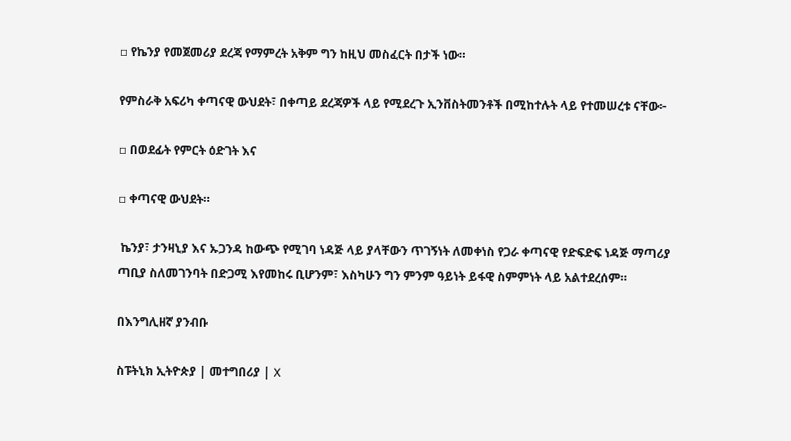▫ የኬንያ የመጀመሪያ ደረጃ የማምረት አቅም ግን ከዚህ መስፈርት በታች ነው።

የምስራቅ አፍሪካ ቀጣናዊ ውህደት፣ በቀጣይ ደረጃዎች ላይ የሚደረጉ ኢንቨስትመንቶች በሚከተሉት ላይ የተመሠረቱ ናቸው፦

▫ በወደፊት የምርት ዕድገት እና

▫ ቀጣናዊ ውህደት።

 ኬንያ፣ ታንዛኒያ እና ኡጋንዳ ከውጭ የሚገባ ነዳጅ ላይ ያላቸውን ጥገኝነት ለመቀነስ የጋራ ቀጣናዊ የድፍድፍ ነዳጅ ማጣሪያ ጣቢያ ስለመገንባት በድጋሚ እየመከሩ ቢሆንም፣ እስካሁን ግን ምንም ዓይነት ይፋዊ ስምምነት ላይ አልተደረሰም።

በእንግሊዘኛ ያንብቡ

ስፑትኒክ ኢትዮጵያ | መተግበሪያ | X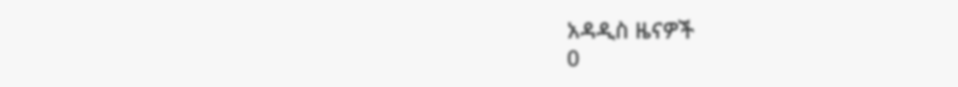አዳዲስ ዜናዎች
0